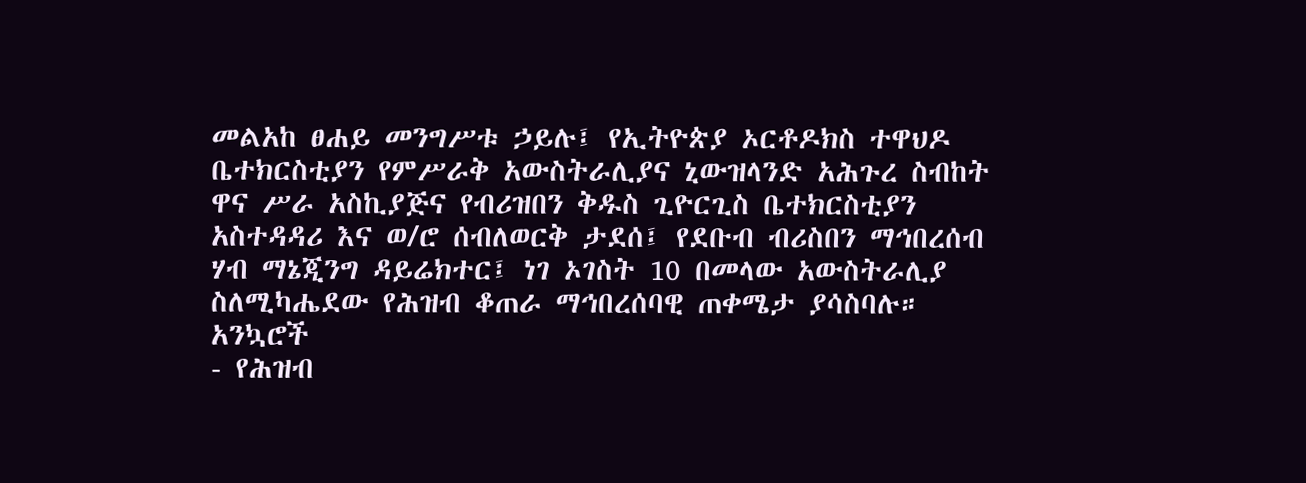መልአከ ፀሐይ መንግሥቱ ኃይሉ፤ የኢትዮጵያ ኦርቶዶክስ ተዋህዶ ቤተክርስቲያን የምሥራቅ አውስትራሊያና ኒውዝላንድ አሕጉረ ስብከት ዋና ሥራ አስኪያጅና የብሪዝበን ቅዱስ ጊዮርጊስ ቤተክርስቲያን አስተዳዳሪ እና ወ/ሮ ሰብለወርቅ ታደሰ፤ የደቡብ ብሪስበን ማኅበረሰብ ሃብ ማኔጂንግ ዳይሬክተር፤ ነገ ኦገስት 10 በመላው አውስትራሊያ ስለሚካሔደው የሕዝብ ቆጠራ ማኅበረሰባዊ ጠቀሜታ ያሳስባሉ።
አንኳሮች
- የሕዝብ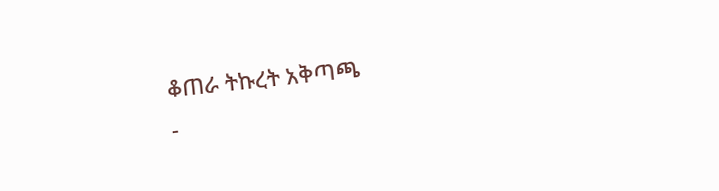ቆጠራ ትኩረት አቅጣጫ
-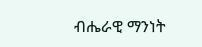ብሔራዊ ማንነት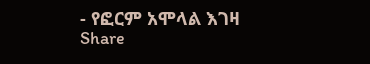- የፎርም አሞላል እገዛ
Share